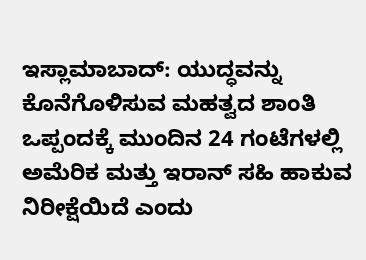ಇಸ್ಲಾಮಾಬಾದ್: ಯುದ್ಧವನ್ನು ಕೊನೆಗೊಳಿಸುವ ಮಹತ್ವದ ಶಾಂತಿ ಒಪ್ಪಂದಕ್ಕೆ ಮುಂದಿನ 24 ಗಂಟೆಗಳಲ್ಲಿ ಅಮೆರಿಕ ಮತ್ತು ಇರಾನ್ ಸಹಿ ಹಾಕುವ ನಿರೀಕ್ಷೆಯಿದೆ ಎಂದು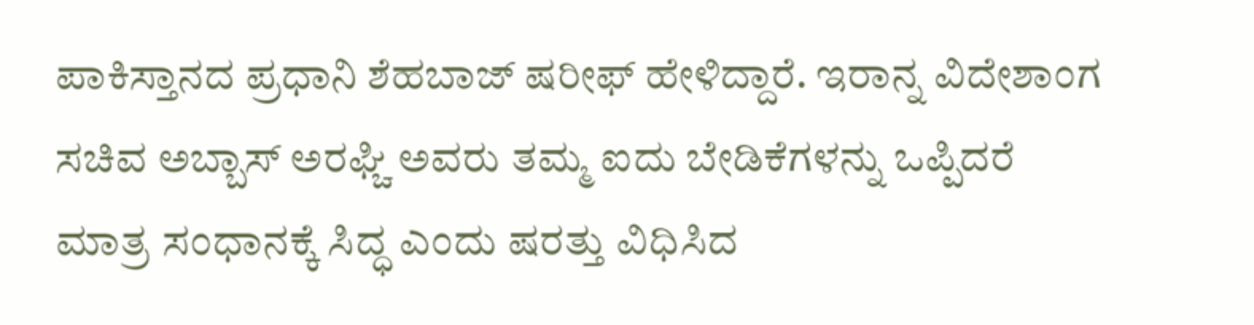ಪಾಕಿಸ್ತಾನದ ಪ್ರಧಾನಿ ಶೆಹಬಾಜ್ ಷರೀಫ್ ಹೇಳಿದ್ದಾರೆ. ಇರಾನ್ನ ವಿದೇಶಾಂಗ ಸಚಿವ ಅಬ್ಬಾಸ್ ಅರಘ್ಚಿ ಅವರು ತಮ್ಮ ಐದು ಬೇಡಿಕೆಗಳನ್ನು ಒಪ್ಪಿದರೆ ಮಾತ್ರ ಸಂಧಾನಕ್ಕೆ ಸಿದ್ಧ ಎಂದು ಷರತ್ತು ವಿಧಿಸಿದ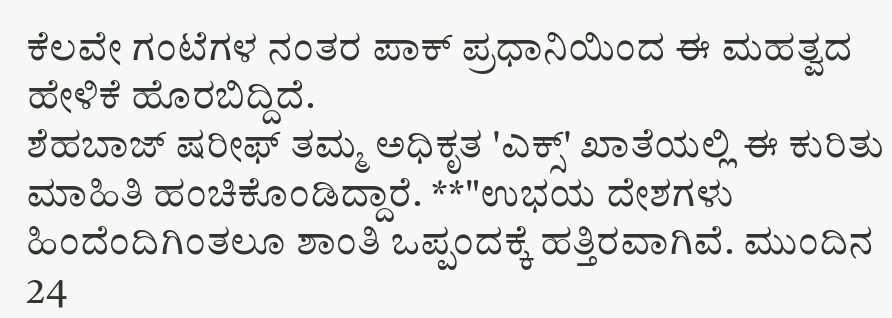ಕೆಲವೇ ಗಂಟೆಗಳ ನಂತರ ಪಾಕ್ ಪ್ರಧಾನಿಯಿಂದ ಈ ಮಹತ್ವದ ಹೇಳಿಕೆ ಹೊರಬಿದ್ದಿದೆ.
ಶೆಹಬಾಜ್ ಷರೀಫ್ ತಮ್ಮ ಅಧಿಕೃತ 'ಎಕ್ಸ್' ಖಾತೆಯಲ್ಲಿ ಈ ಕುರಿತು ಮಾಹಿತಿ ಹಂಚಿಕೊಂಡಿದ್ದಾರೆ. **"ಉಭಯ ದೇಶಗಳು ಹಿಂದೆಂದಿಗಿಂತಲೂ ಶಾಂತಿ ಒಪ್ಪಂದಕ್ಕೆ ಹತ್ತಿರವಾಗಿವೆ. ಮುಂದಿನ 24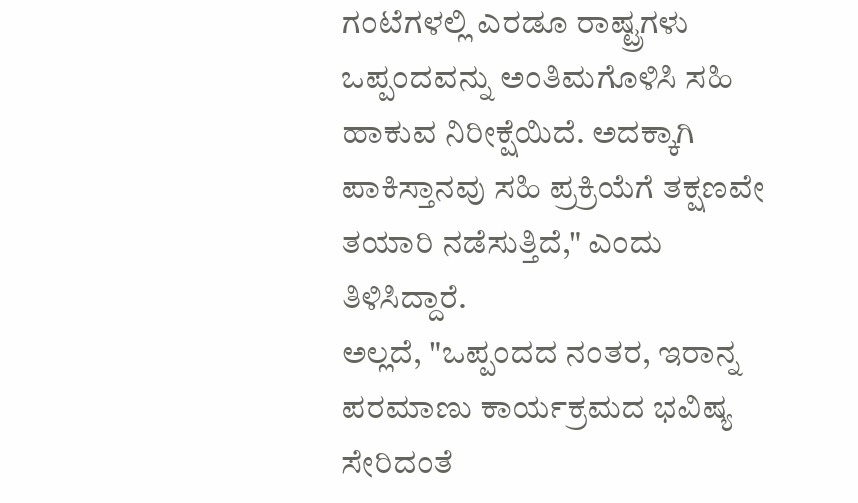ಗಂಟೆಗಳಲ್ಲಿ ಎರಡೂ ರಾಷ್ಟ್ರಗಳು ಒಪ್ಪಂದವನ್ನು ಅಂತಿಮಗೊಳಿಸಿ ಸಹಿ ಹಾಕುವ ನಿರೀಕ್ಷೆಯಿದೆ. ಅದಕ್ಕಾಗಿ ಪಾಕಿಸ್ತಾನವು ಸಹಿ ಪ್ರಕ್ರಿಯೆಗೆ ತಕ್ಷಣವೇ ತಯಾರಿ ನಡೆಸುತ್ತಿದೆ," ಎಂದು ತಿಳಿಸಿದ್ದಾರೆ.
ಅಲ್ಲದೆ, "ಒಪ್ಪಂದದ ನಂತರ, ಇರಾನ್ನ ಪರಮಾಣು ಕಾರ್ಯಕ್ರಮದ ಭವಿಷ್ಯ ಸೇರಿದಂತೆ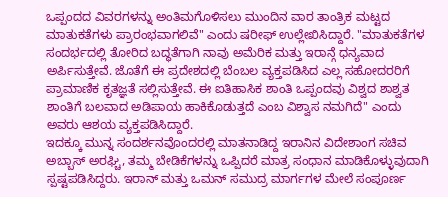ಒಪ್ಪಂದದ ವಿವರಗಳನ್ನು ಅಂತಿಮಗೊಳಿಸಲು ಮುಂದಿನ ವಾರ ತಾಂತ್ರಿಕ ಮಟ್ಟದ ಮಾತುಕತೆಗಳು ಪ್ರಾರಂಭವಾಗಲಿವೆ" ಎಂದು ಷರೀಫ್ ಉಲ್ಲೇಖಿಸಿದ್ದಾರೆ. "ಮಾತುಕತೆಗಳ ಸಂದರ್ಭದಲ್ಲಿ ತೋರಿದ ಬದ್ಧತೆಗಾಗಿ ನಾವು ಅಮೆರಿಕ ಮತ್ತು ಇರಾನ್ಗೆ ಧನ್ಯವಾದ ಅರ್ಪಿಸುತ್ತೇವೆ. ಜೊತೆಗೆ ಈ ಪ್ರದೇಶದಲ್ಲಿ ಬೆಂಬಲ ವ್ಯಕ್ತಪಡಿಸಿದ ಎಲ್ಲ ಸಹೋದರರಿಗೆ ಪ್ರಾಮಾಣಿಕ ಕೃತಜ್ಞತೆ ಸಲ್ಲಿಸುತ್ತೇವೆ. ಈ ಐತಿಹಾಸಿಕ ಶಾಂತಿ ಒಪ್ಪಂದವು ವಿಶ್ವದ ಶಾಶ್ವತ ಶಾಂತಿಗೆ ಬಲವಾದ ಅಡಿಪಾಯ ಹಾಕಿಕೊಡುತ್ತದೆ ಎಂಬ ವಿಶ್ವಾಸ ನಮಗಿದೆ" ಎಂದು ಅವರು ಆಶಯ ವ್ಯಕ್ತಪಡಿಸಿದ್ದಾರೆ.
ಇದಕ್ಕೂ ಮುನ್ನ ಸಂದರ್ಶನವೊಂದರಲ್ಲಿ ಮಾತನಾಡಿದ್ದ ಇರಾನಿನ ವಿದೇಶಾಂಗ ಸಚಿವ ಅಬ್ಬಾಸ್ ಅರಘ್ಚಿ, ತಮ್ಮ ಬೇಡಿಕೆಗಳನ್ನು ಒಪ್ಪಿದರೆ ಮಾತ್ರ ಸಂಧಾನ ಮಾಡಿಕೊಳ್ಳುವುದಾಗಿ ಸ್ಪಷ್ಟಪಡಿಸಿದ್ದರು. ಇರಾನ್ ಮತ್ತು ಒಮನ್ ಸಮುದ್ರ ಮಾರ್ಗಗಳ ಮೇಲೆ ಸಂಪೂರ್ಣ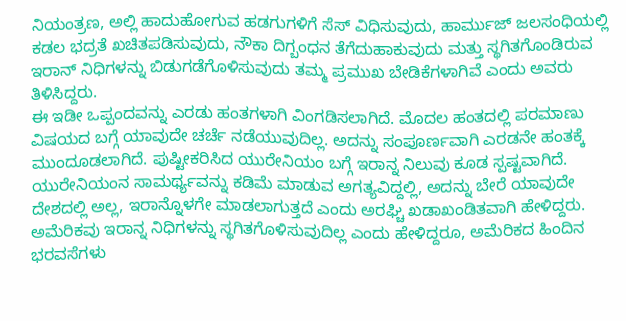ನಿಯಂತ್ರಣ, ಅಲ್ಲಿ ಹಾದುಹೋಗುವ ಹಡಗುಗಳಿಗೆ ಸೆಸ್ ವಿಧಿಸುವುದು, ಹಾರ್ಮುಜ್ ಜಲಸಂಧಿಯಲ್ಲಿ ಕಡಲ ಭದ್ರತೆ ಖಚಿತಪಡಿಸುವುದು, ನೌಕಾ ದಿಗ್ಬಂಧನ ತೆಗೆದುಹಾಕುವುದು ಮತ್ತು ಸ್ಥಗಿತಗೊಂಡಿರುವ ಇರಾನ್ ನಿಧಿಗಳನ್ನು ಬಿಡುಗಡೆಗೊಳಿಸುವುದು ತಮ್ಮ ಪ್ರಮುಖ ಬೇಡಿಕೆಗಳಾಗಿವೆ ಎಂದು ಅವರು ತಿಳಿಸಿದ್ದರು.
ಈ ಇಡೀ ಒಪ್ಪಂದವನ್ನು ಎರಡು ಹಂತಗಳಾಗಿ ವಿಂಗಡಿಸಲಾಗಿದೆ. ಮೊದಲ ಹಂತದಲ್ಲಿ ಪರಮಾಣು ವಿಷಯದ ಬಗ್ಗೆ ಯಾವುದೇ ಚರ್ಚೆ ನಡೆಯುವುದಿಲ್ಲ. ಅದನ್ನು ಸಂಪೂರ್ಣವಾಗಿ ಎರಡನೇ ಹಂತಕ್ಕೆ ಮುಂದೂಡಲಾಗಿದೆ. ಪುಷ್ಟೀಕರಿಸಿದ ಯುರೇನಿಯಂ ಬಗ್ಗೆ ಇರಾನ್ನ ನಿಲುವು ಕೂಡ ಸ್ಪಷ್ಟವಾಗಿದೆ. ಯುರೇನಿಯಂನ ಸಾಮರ್ಥ್ಯವನ್ನು ಕಡಿಮೆ ಮಾಡುವ ಅಗತ್ಯವಿದ್ದಲ್ಲಿ, ಅದನ್ನು ಬೇರೆ ಯಾವುದೇ ದೇಶದಲ್ಲಿ ಅಲ್ಲ, ಇರಾನ್ನೊಳಗೇ ಮಾಡಲಾಗುತ್ತದೆ ಎಂದು ಅರಘ್ಚಿ ಖಡಾಖಂಡಿತವಾಗಿ ಹೇಳಿದ್ದರು.
ಅಮೆರಿಕವು ಇರಾನ್ನ ನಿಧಿಗಳನ್ನು ಸ್ಥಗಿತಗೊಳಿಸುವುದಿಲ್ಲ ಎಂದು ಹೇಳಿದ್ದರೂ, ಅಮೆರಿಕದ ಹಿಂದಿನ ಭರವಸೆಗಳು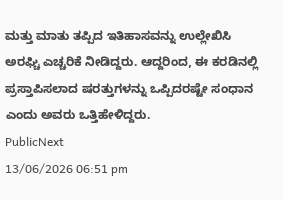ಮತ್ತು ಮಾತು ತಪ್ಪಿದ ಇತಿಹಾಸವನ್ನು ಉಲ್ಲೇಖಿಸಿ ಅರಘ್ಚಿ ಎಚ್ಚರಿಕೆ ನೀಡಿದ್ದರು. ಆದ್ದರಿಂದ, ಈ ಕರಡಿನಲ್ಲಿ ಪ್ರಸ್ತಾಪಿಸಲಾದ ಷರತ್ತುಗಳನ್ನು ಒಪ್ಪಿದರಷ್ಟೇ ಸಂಧಾನ ಎಂದು ಅವರು ಒತ್ತಿಹೇಳಿದ್ದರು.
PublicNext
13/06/2026 06:51 pm